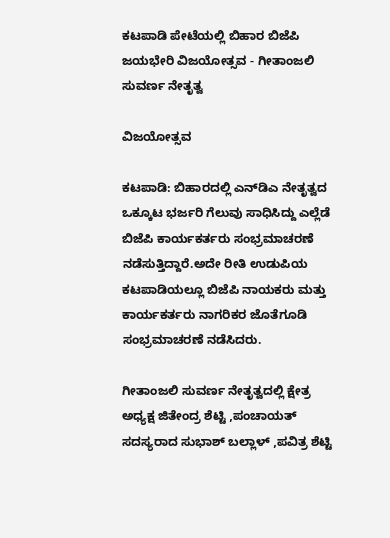ಕಟಪಾಡಿ ಪೇಟೆಯಲ್ಲಿ ಬಿಹಾರ ಬಿಜೆಪಿ ಜಯಭೇರಿ ವಿಜಯೋತ್ಸವ - ಗೀತಾಂಜಲಿ ಸುವರ್ಣ ನೇತೃತ್ವ

ವಿಜಯೋತ್ಸವ

ಕಟಪಾಡಿ: ಬಿಹಾರದಲ್ಲಿ ಎನ್‌ಡಿಎ ನೇತೃತ್ವದ ಒಕ್ಕೂಟ ಭರ್ಜರಿ ಗೆಲುವು ಸಾಧಿಸಿದ್ದು ಎಲ್ಲೆಡೆ ಬಿಜೆಪಿ ಕಾರ್ಯಕರ್ತರು ಸಂಭ್ರಮಾಚರಣೆ ನಡೆಸುತ್ತಿದ್ದಾರೆ.ಅದೇ ರೀತಿ ಉಡುಪಿಯ ಕಟಪಾಡಿಯಲ್ಲೂ ಬಿಜೆಪಿ ನಾಯಕರು ಮತ್ತು ಕಾರ್ಯಕರ್ತರು ನಾಗರಿಕರ ಜೊತೆಗೂಡಿ ಸಂಭ್ರಮಾಚರಣೆ ನಡೆಸಿದರು.

ಗೀತಾಂಜಲಿ ಸುವರ್ಣ ನೇತೃತ್ವದಲ್ಲಿ ಕ್ಷೇತ್ರ ಅಧ್ಯಕ್ಷ ಜಿತೇಂದ್ರ ಶೆಟ್ಟಿ ,ಪಂಚಾಯತ್ ಸದಸ್ಯರಾದ ಸುಭಾಶ್ ಬಲ್ಲಾಳ್ ,ಪವಿತ್ರ ಶೆಟ್ಟಿ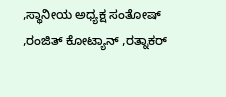,ಸ್ಥಾನೀಯ ಅಧ್ಯಕ್ಷ ಸಂತೋಷ್ ,ರಂಜಿತ್ ಕೋಟ್ಯಾನ್ ,ರತ್ನಾಕರ್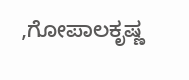,ಗೋಪಾಲಕೃಷ್ಣ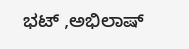ಭಟ್ ,ಅಭಿಲಾಷ್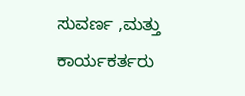ಸುವರ್ಣ ,ಮತ್ತು ಕಾರ್ಯಕರ್ತರು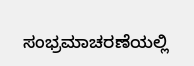ಸಂಭ್ರಮಾಚರಣೆಯಲ್ಲಿ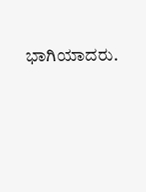ಭಾಗಿಯಾದರು.